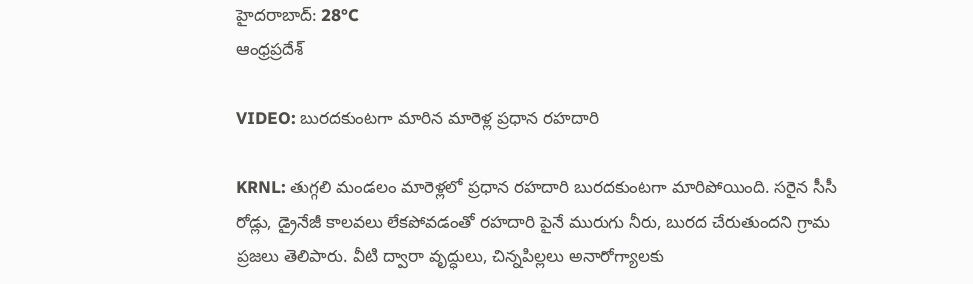హైదరాబాద్: 28°C
ఆంధ్రప్రదేశ్

VIDEO: బురదకుంటగా మారిన మారెళ్ల ప్రధాన రహదారి

KRNL: తుగ్గలి మండలం మారెళ్లలో ప్రధాన రహదారి బురదకుంటగా మారిపోయింది. సరైన సీసీ రోడ్లు, డ్రైనేజీ కాలవలు లేకపోవడంతో రహదారి పైనే మురుగు నీరు, బురద చేరుతుందని గ్రామ ప్రజలు తెలిపారు. వీటి ద్వారా వృద్ధులు, చిన్నపిల్లలు అనారోగ్యాలకు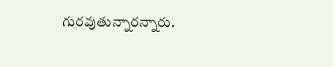గురవుతున్నారన్నారు.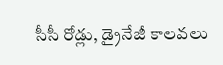సీసీ రోడ్లు, డ్రైనేజీ కాలవలు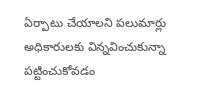ఏర్పాటు చేయాలని పలుమార్లు అధికారులకు విన్నవించుకున్నా పట్టించుకోవడం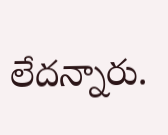లేదన్నారు.